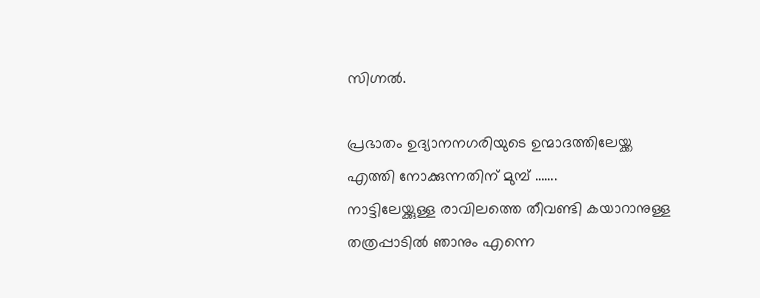സിഗ്നൽ.

പ്രഭാതം ഉദ്യാനനഗരിയുടെ ഉന്മാദത്തിലേയ്ക്ക എത്തി നോക്കുന്നതിന് മുമ്പ് …….
നാട്ടിലേയ്ക്കുള്ള രാവിലത്തെ തീവണ്ടി കയാറാനുള്ള തത്രപ്പാടിൽ ഞാനും എന്നെ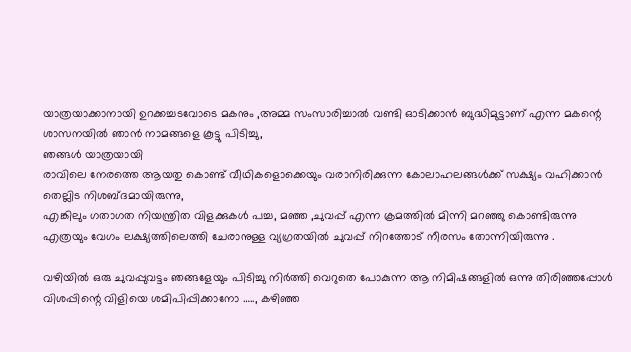യാത്രയാക്കാനായി ഉറക്കച്ചടവോടെ മകനും ,അമ്മ സംസാരിച്ചാൽ വണ്ടി ഓടിക്കാൻ ബുദ്ധിമുട്ടാണ് എന്ന മകന്റെ ശാസനയിൽ ഞാൻ നാമങ്ങളെ കൂട്ടു പിടിച്ചു,
ഞങ്ങൾ യാത്രയായി
രാവിലെ നേരത്തെ ആയതു കൊണ്ട് വീഥികളൊക്കെയും വരാനിരിക്കുന്ന കോലാഹലങ്ങൾക്ക് സക്ഷ്യം വഹിക്കാൻ
തെല്ലിട നിശബ്ദമായിരുന്നു,
എങ്കിലും ഗതാഗത നിയന്ത്രിത വിളക്കുകൾ പച്ച, മഞ്ഞ ,ചുവപ്പ് എന്ന ക്രമത്തിൽ മിന്നി മറഞ്ഞു കൊണ്ടിരുന്നു എത്രയും വേഗം ലക്ഷ്യത്തിലെത്തി ചേരാനുള്ള വ്യഗ്രതയിൽ ചുവപ്പ് നിറത്തോട് നീരസം തോന്നിയിരുന്നു .

വഴിയിൽ ഒരു ചുവപ്പുവട്ടം ഞങ്ങളേയും പിടിച്ചു നിർത്തി വെറുതെ പോകുന്ന ആ നിമിഷങ്ങളിൽ ഒന്നു തിരിഞ്ഞപ്പോൾ വിശപ്പിന്റെ വിളിയെ ശമിപിപ്പിക്കാനോ ….., കഴിഞ്ഞ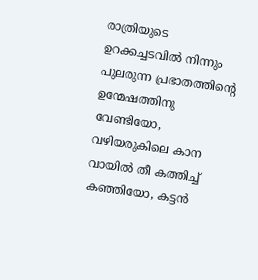രാത്രിയുടെ ഉറക്കച്ചടവിൽ നിന്നും പുലരുന്ന പ്രഭാതത്തിന്റെ ഉന്മേഷത്തിനു വേണ്ടിയോ, വഴിയരുകിലെ കാന വായിൽ തീ കത്തിച്ച് കഞ്ഞിയോ, കട്ടൻ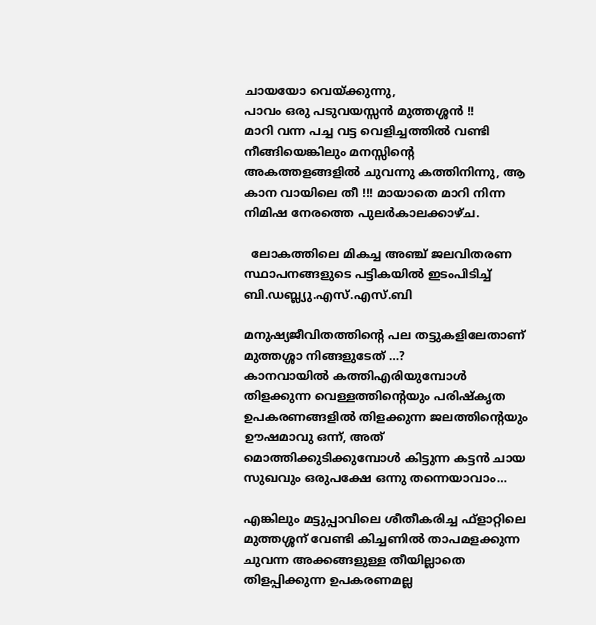ചായയോ വെയ്ക്കുന്നു,
പാവം ഒരു പടുവയസ്സൻ മുത്തശ്ശൻ !!
മാറി വന്ന പച്ച വട്ട വെളിച്ചത്തിൽ വണ്ടി നീങ്ങിയെങ്കിലും മനസ്സിന്റെ അകത്തളങ്ങളിൽ ചുവന്നു കത്തിനിന്നു, ആ കാന വായിലെ തീ !!! മായാതെ മാറി നിന്ന നിമിഷ നേരത്തെ പുലർകാലക്കാഴ്ച.

  ലോകത്തിലെ മികച്ച അഞ്ച് ജലവിതരണ സ്ഥാപനങ്ങളുടെ പട്ടികയിൽ ഇടംപിടിച്ച് ബി.ഡബ്ല്യു.എസ്.എസ്.ബി

മനുഷ്യജീവിതത്തിന്റെ പല തട്ടുകളിലേതാണ് മുത്തശ്ശാ നിങ്ങളുടേത് …?
കാനവായിൽ കത്തിഎരിയുമ്പോൾ തിളക്കുന്ന വെള്ളത്തിന്റെയും പരിഷ്കൃത ഉപകരണങ്ങളിൽ തിളക്കുന്ന ജലത്തിന്റെയും ഊഷമാവു ഒന്ന്, അത് മൊത്തിക്കുടിക്കുമ്പോൾ കിട്ടുന്ന കട്ടൻ ചായ സുഖവും ഒരുപക്ഷേ ഒന്നു തന്നെയാവാം…

എങ്കിലും മട്ടുപ്പാവിലെ ശീതീകരിച്ച ഫ്ളാറ്റിലെ മുത്തശ്ശന് വേണ്ടി കിച്ചണിൽ താപമളക്കുന്ന ചുവന്ന അക്കങ്ങളുള്ള തീയില്ലാതെ തിളപ്പിക്കുന്ന ഉപകരണമല്ല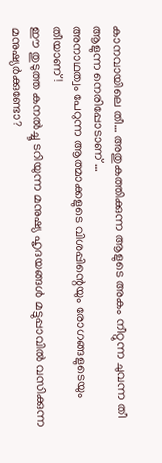കാനവായിലെ തീ… അതുകത്തിക്കുന്ന ആളുടെ അകം നീറ്റുന്ന ചുവന്ന തീ ആളുന്ന നെരിപ്പോടാണ് …
അനാഥത്വം പേറുന്ന ആത്മാക്കളുടെ വിശപ്പിന്റെയും രോഗങ്ങളുടെയും തീയാണ് !
ഈ തുടുത്ത കനൽച്ചൂ ടറിയുന്ന മനുഷ്യ ഹൃദയങ്ങൾ മട്ടുപ്പാവിൽ വസിക്കുന്ന മനുഷ്യർക്കുണ്ടോ?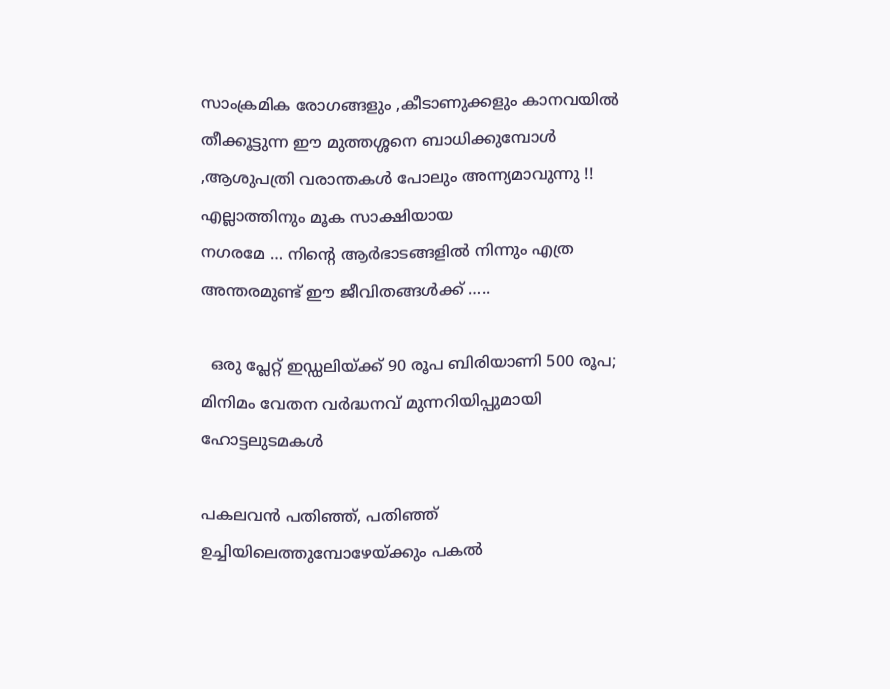സാംക്രമിക രോഗങ്ങളും ,കീടാണുക്കളും കാനവയിൽ തീക്കൂട്ടുന്ന ഈ മുത്തശ്ശനെ ബാധിക്കുമ്പോൾ ,ആശുപത്രി വരാന്തകൾ പോലും അന്ന്യമാവുന്നു !! എല്ലാത്തിനും മൂക സാക്ഷിയായ
നഗരമേ … നിന്റെ ആർഭാടങ്ങളിൽ നിന്നും എത്ര അന്തരമുണ്ട് ഈ ജീവിതങ്ങൾക്ക് …..

  ഒരു പ്ലേറ്റ് ഇഡ്ഡലിയ്ക്ക് 90 രൂപ ബിരിയാണി 500 രൂപ; മിനിമം വേതന വർദ്ധനവ് മുന്നറിയിപ്പുമായി ഹോട്ടലുടമകൾ

പകലവൻ പതിഞ്ഞ്, പതിഞ്ഞ് ഉച്ചിയിലെത്തുമ്പോഴേയ്ക്കും പകൽ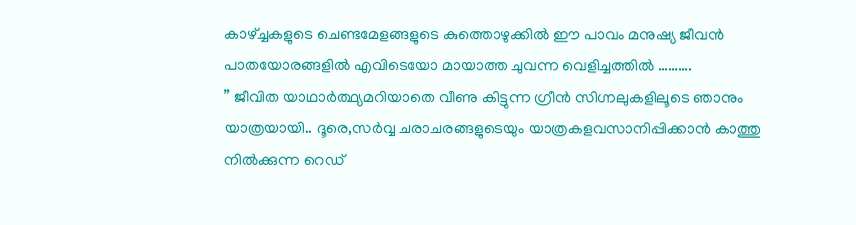കാഴ്ച്ചകളുടെ ചെണ്ടമേളങ്ങളുടെ കുത്തൊഴുക്കിൽ ഈ പാവം മനുഷ്യ ജീവൻ പാതയോരങ്ങളിൽ എവിടെയോ മായാത്ത ചുവന്ന വെളിച്ചത്തിൽ ……….
” ജീവിത യാഥാർത്ഥ്യമറിയാതെ വീണു കിട്ടുന്ന ഗ്രീൻ സിഗ്നലുകളിലൂടെ ഞാനും യാത്രയായി.. ദൂരെ,സർവ്വ ചരാചരങ്ങളുടെയും യാത്രകളവസാനിപ്പിക്കാൻ കാത്തു നിൽക്കുന്ന റെഡ്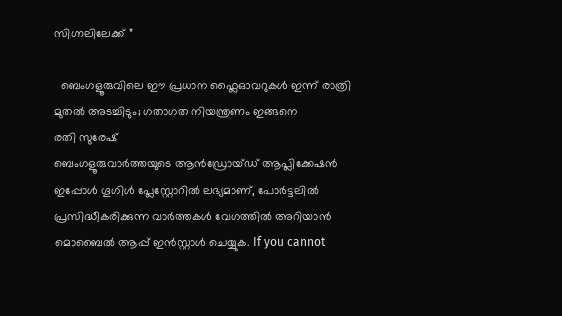സിഗ്നലിലേക്ക് ”

  ബെംഗളൂരുവിലെ ഈ പ്രധാന ഫ്ലൈഓവറുകൾ ഇന്ന് രാത്രി മുതൽ അടച്ചിടും; ഗതാഗത നിയന്ത്രണം ഇങ്ങനെ
രതി സുരേഷ്
ബെംഗളൂരുവാർത്തയുടെ ആൻഡ്രോയ്ഡ് ആപ്ലിക്കേഷൻ ഇപ്പോൾ ഗൂഗിൾ പ്ലേസ്റ്റോറിൽ ലഭ്യമാണ്, പോർട്ടലിൽ പ്രസിദ്ധീകരിക്കുന്ന വാർത്തകൾ വേഗത്തിൽ അറിയാൻ മൊബൈൽ ആപ്പ് ഇൻസ്റ്റാൾ ചെയ്യുക. If you cannot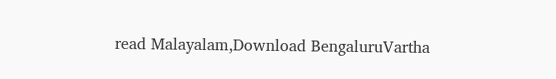read Malayalam,Download BengaluruVartha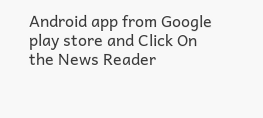Android app from Google play store and Click On the News Reader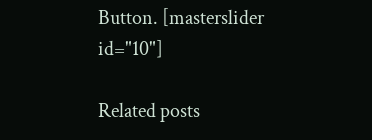Button. [masterslider id="10"]

Related posts